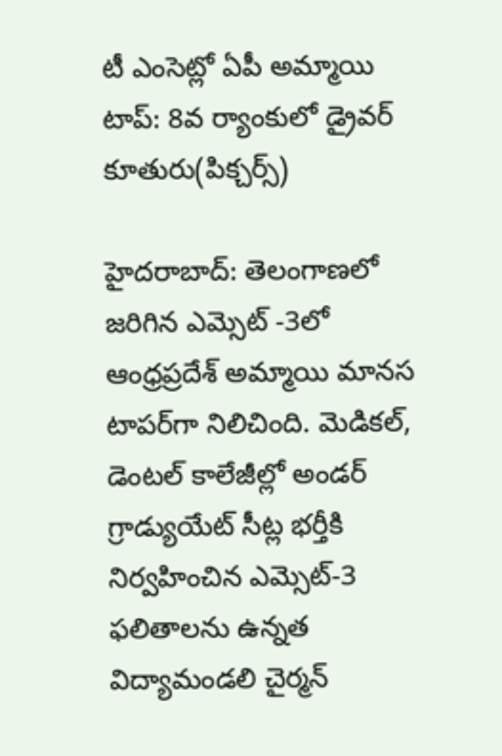టీ ఎంసెట్లో ఏపీ అమ్మాయి టాప్: 8వ ర్యాంకులో డ్రైవర్ కూతురు(పిక్చర్స్)

హైదరాబాద్: తెలంగాణలో జరిగిన ఎమ్సెట్ -3లో ఆంధ్రప్రదేశ్ అమ్మాయి మానస టాపర్‌గా నిలిచింది. మెడికల్, డెంటల్ కాలేజీల్లో అండర్ గ్రాడ్యుయేట్ సీట్ల భర్తీకి నిర్వహించిన ఎమ్సెట్-3 ఫలితాలను ఉన్నత విద్యామండలి చైర్మన్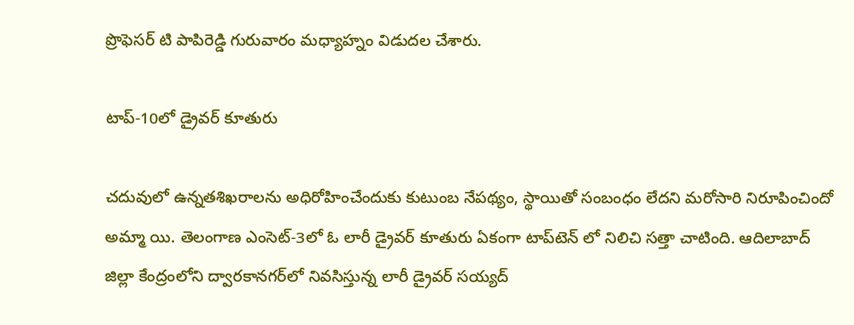ప్రొఫెసర్ టి పాపిరెడ్డి గురువారం మధ్యాహ్నం విడుదల చేశారు.

టాప్-10లో డ్రైవర్ కూతురు

చదువులో ఉన్నతశిఖరాలను అధిరోహించేందుకు కుటుంబ నేపథ్యం, స్థాయితో సంబంధం లేదని మరోసారి నిరూపించిందో అమ్మా యి. తెలంగాణ ఎంసెట్‌-3లో ఓ లారీ డ్రైవర్‌ కూతురు ఏకంగా టాప్‌టెన్‌ లో నిలిచి సత్తా చాటింది. ఆదిలాబాద్‌ జిల్లా కేంద్రంలోని ద్వారకానగర్‌లో నివసిస్తున్న లారీ డ్రైవర్‌ సయ్యద్‌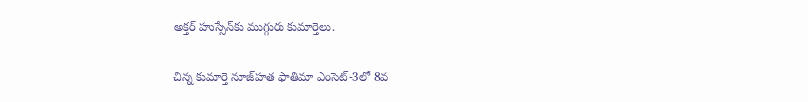అక్తర్‌ హుస్సేన్‌కు ముగ్గురు కుమార్తెలు.

చిన్న కుమార్తె నూజ్‌హత ఫాతిమా ఎంసెట్‌-3లో 8వ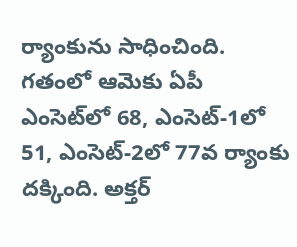ర్యాంకును సాధించింది. గతంలో ఆమెకు ఏపీ ఎంసెట్‌లో 68, ఎంసెట్‌-1లో 51, ఎంసెట్‌-2లో 77వ ర్యాంకు దక్కింది. అక్తర్‌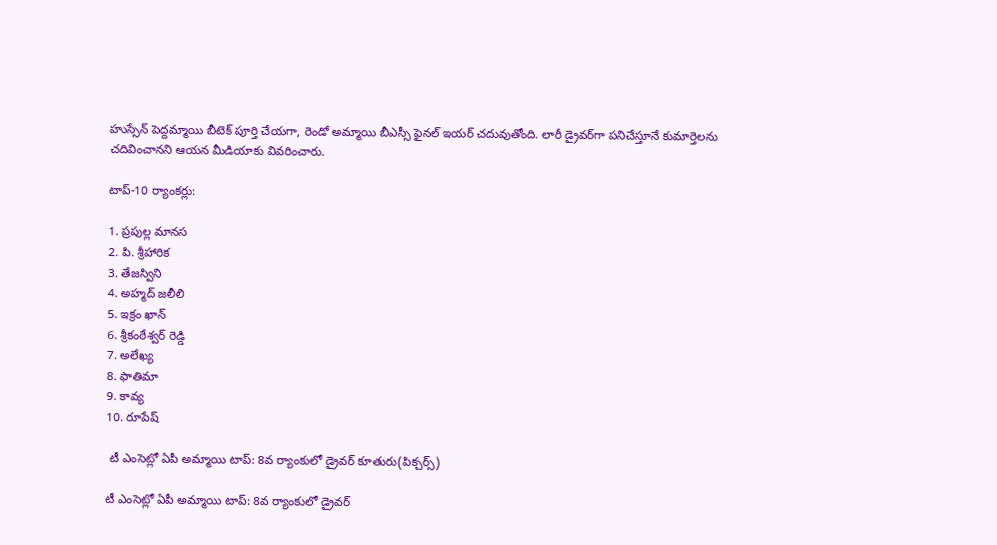హుస్సేన్‌ పెద్దమ్మాయి బీటెక్‌ పూర్తి చేయగా, రెండో అమ్మాయి బీఎస్సీ ఫైనల్‌ ఇయర్‌ చదువుతోంది. లారీ డ్రైవర్‌గా పనిచేస్తూనే కుమార్తెలను చదివించానని ఆయన మీడియాకు వివరించారు.

టాప్-10 ర్యాంకర్లు:

1. ప్రపుల్ల మానస
2. పి. శ్రీహారిక
3. తేజస్విని
4. అహ్మద్ జలీలి
5. ఇక్రం ఖాన్
6. శ్రీకంఠేశ్వర్ రెడ్డి
7. అలేఖ్య
8. ఫాతిమా
9. కావ్య
10. రూపేష్

 టీ ఎంసెట్లో ఏపీ అమ్మాయి టాప్: 8వ ర్యాంకులో డ్రైవర్ కూతురు(పిక్చర్స్)

టీ ఎంసెట్లో ఏపీ అమ్మాయి టాప్: 8వ ర్యాంకులో డ్రైవర్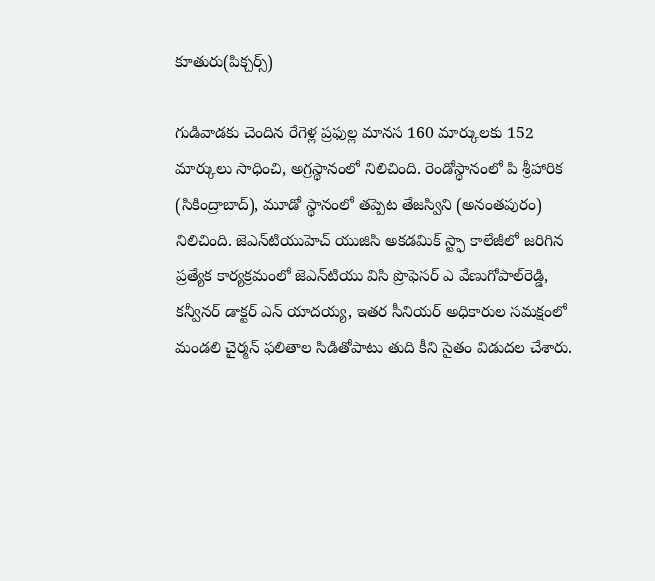కూతురు(పిక్చర్స్)

గుడివాడకు చెందిన రేగెళ్ల ప్రఫుల్ల మానస 160 మార్కులకు 152 మార్కులు సాధించి, అగ్రస్థానంలో నిలిచింది. రెండోస్థానంలో పి శ్రీహారిక (సికింద్రాబాద్), మూడో స్థానంలో తప్పెట తేజస్విని (అనంతపురం) నిలిచింది. జెఎన్‌టియుహెచ్ యుజిసి అకడమిక్ స్ట్ఫా కాలేజీలో జరిగిన ప్రత్యేక కార్యక్రమంలో జెఎన్‌టియు విసి ప్రొఫెసర్ ఎ వేణుగోపాల్‌రెడ్డి, కన్వీనర్ డాక్టర్ ఎన్ యాదయ్య, ఇతర సీనియర్ అధికారుల సమక్షంలో మండలి చైర్మన్ ఫలితాల సిడితోపాటు తుది కీని సైతం విడుదల చేశారు.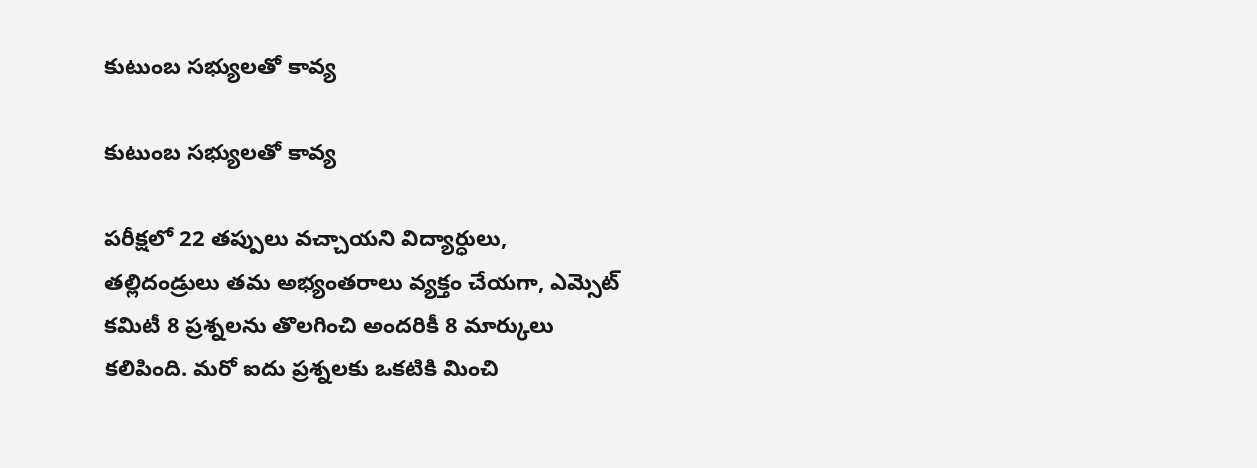కుటుంబ సభ్యులతో కావ్య

కుటుంబ సభ్యులతో కావ్య

పరీక్షలో 22 తప్పులు వచ్చాయని విద్యార్ధులు, తల్లిదండ్రులు తమ అభ్యంతరాలు వ్యక్తం చేయగా, ఎమ్సెట్ కమిటీ 8 ప్రశ్నలను తొలగించి అందరికీ 8 మార్కులు కలిపింది. మరో ఐదు ప్రశ్నలకు ఒకటికి మించి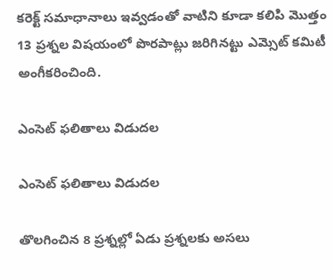కరెక్ట్ సమాధానాలు ఇవ్వడంతో వాటిని కూడా కలిపి మొత్తం 13 ప్రశ్నల విషయంలో పొరపాట్లు జరిగినట్టు ఎమ్సెట్ కమిటీ అంగీకరించింది.

ఎంసెట్ ఫలితాలు విడుదల

ఎంసెట్ ఫలితాలు విడుదల

తొలగించిన 8 ప్రశ్నల్లో ఏడు ప్రశ్నలకు అసలు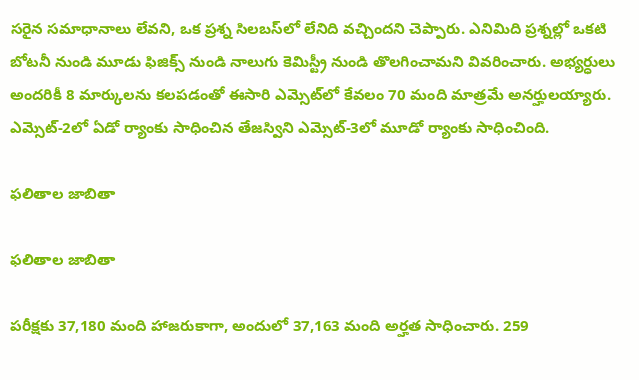సరైన సమాధానాలు లేవని, ఒక ప్రశ్న సిలబస్‌లో లేనిది వచ్చిందని చెప్పారు. ఎనిమిది ప్రశ్నల్లో ఒకటి బోటనీ నుండి మూడు ఫిజిక్స్ నుండి నాలుగు కెమిస్ట్రీ నుండి తొలగించామని వివరించారు. అభ్యర్ధులు అందరికీ 8 మార్కులను కలపడంతో ఈసారి ఎమ్సెట్‌లో కేవలం 70 మంది మాత్రమే అనర్హులయ్యారు. ఎమ్సెట్-2లో ఏడో ర్యాంకు సాధించిన తేజస్విని ఎమ్సెట్-3లో మూడో ర్యాంకు సాధించింది.

ఫలితాల జాబితా

ఫలితాల జాబితా

పరీక్షకు 37,180 మంది హాజరుకాగా, అందులో 37,163 మంది అర్హత సాధించారు. 259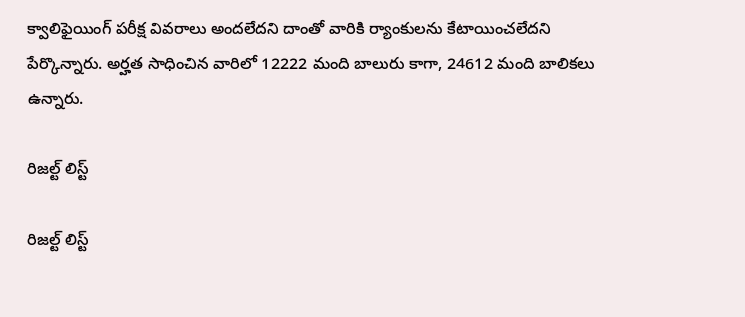క్వాలిఫైయింగ్ పరీక్ష వివరాలు అందలేదని దాంతో వారికి ర్యాంకులను కేటాయించలేదని పేర్కొన్నారు. అర్హత సాధించిన వారిలో 12222 మంది బాలురు కాగా, 24612 మంది బాలికలు ఉన్నారు.

రిజల్ట్ లిస్ట్

రిజల్ట్ లిస్ట్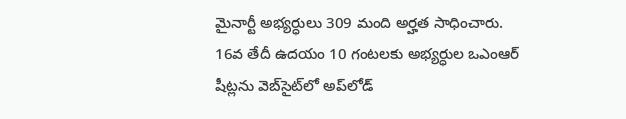మైనార్టీ అభ్యర్ధులు 309 మంది అర్హత సాధించారు.
16వ తేదీ ఉదయం 10 గంటలకు అభ్యర్ధుల ఒఎంఆర్ షీట్లను వెబ్‌సైట్‌లో అప్‌లోడ్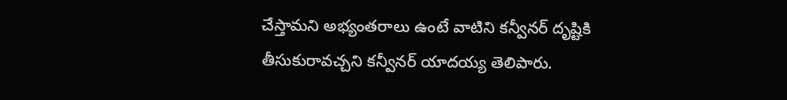చేస్తామని అభ్యంతరాలు ఉంటే వాటిని కన్వీనర్ దృష్టికి తీసుకురావచ్చని కన్వీనర్ యాదయ్య తెలిపారు.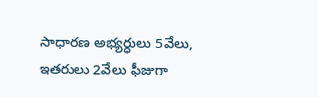సాధారణ అభ్యర్ధులు 5వేలు, ఇతరులు 2వేలు ఫీజుగా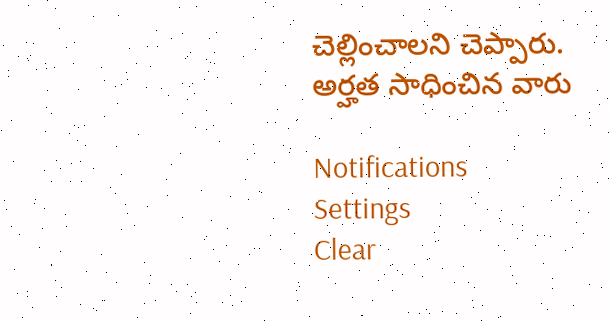చెల్లించాలని చెప్పారు.
అర్హత సాధించిన వారు

Notifications
Settings
Clear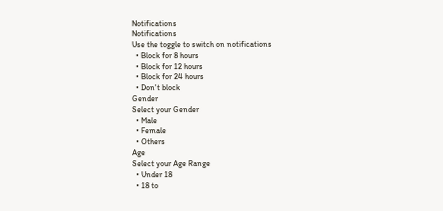Notifications
Notifications
Use the toggle to switch on notifications
  • Block for 8 hours
  • Block for 12 hours
  • Block for 24 hours
  • Don't block
Gender
Select your Gender
  • Male
  • Female
  • Others
Age
Select your Age Range
  • Under 18
  • 18 to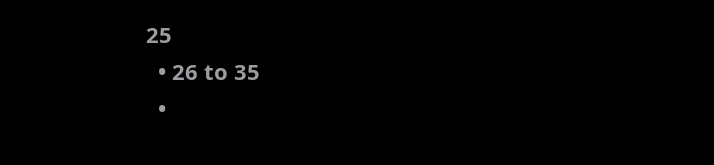25
  • 26 to 35
  •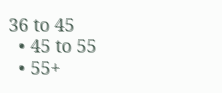36 to 45
  • 45 to 55
  • 55+